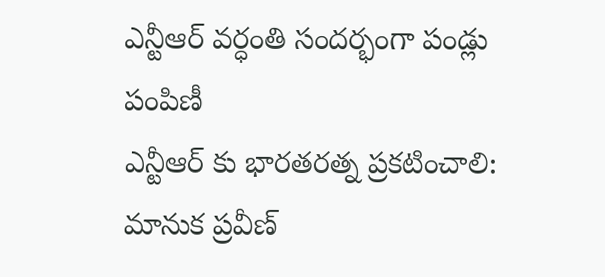ఎన్టీఆర్ వర్ధంతి సందర్భంగా పండ్లు పంపిణీ
ఎన్టీఆర్ కు భారతరత్న ప్రకటించాలి: మానుక ప్రవీణ్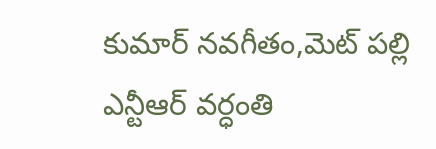కుమార్ నవగీతం,మెట్ పల్లి ఎన్టీఆర్ వర్ధంతి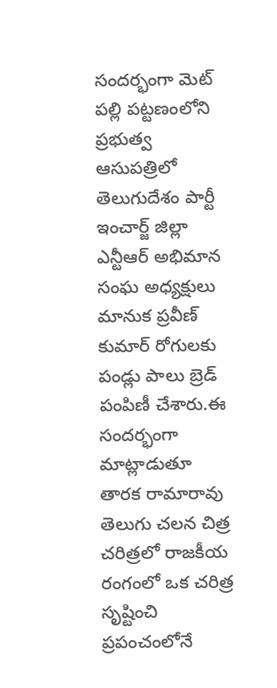సందర్భంగా మెట్ పల్లి పట్టణంలోని ప్రభుత్వ ఆసుపత్రిలో తెలుగుదేశం పార్టీ ఇంచార్జ్ జిల్లా ఎన్టీఆర్ అభిమాన సంఘ అధ్యక్షులు మానుక ప్రవీణ్ కుమార్ రోగులకు పండ్లు పాలు బ్రెడ్ పంపిణీ చేశారు.ఈ సందర్భంగా మాట్లాడుతూ తారక రామారావు తెలుగు చలన చిత్ర చరిత్రలో రాజకీయ రంగంలో ఒక చరిత్ర సృష్టించి ప్రపంచంలోనే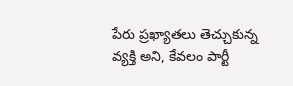పేరు ప్రఖ్యాతలు తెచ్చుకున్న వ్యక్తి అని, కేవలం పార్టీ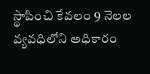స్థాపించి కేవలం 9 నెలల వ్యవధిలోని అధికారం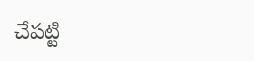చేపట్టి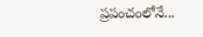ప్రపంచంలోనే...